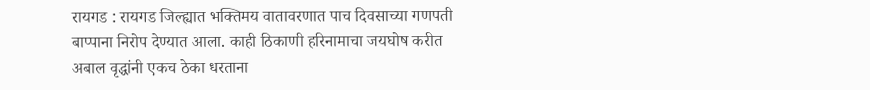रायगड : रायगड जिल्ह्यात भक्तिमय वातावरणात पाच दिवसाच्या गणपती बाप्पाना निरोप देण्यात आला. काही ठिकाणी हरिनामाचा जयघोष करीत अबाल वृद्धांनी एकच ठेका धरताना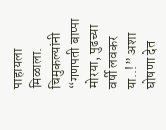पाहायला मिळाला. चिमुकल्यांनी “गणपती बाप्पा मोरया, पुढच्या वर्षी लवकर या..!” अशा घोषणा देत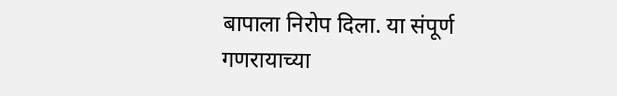बापाला निरोप दिला. या संपूर्ण गणरायाच्या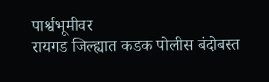पार्श्वभूमीवर
रायगड जिल्ह्यात कडक पोलीस बंदोबस्त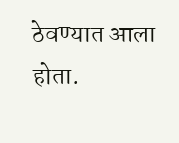ठेवण्यात आला होता.